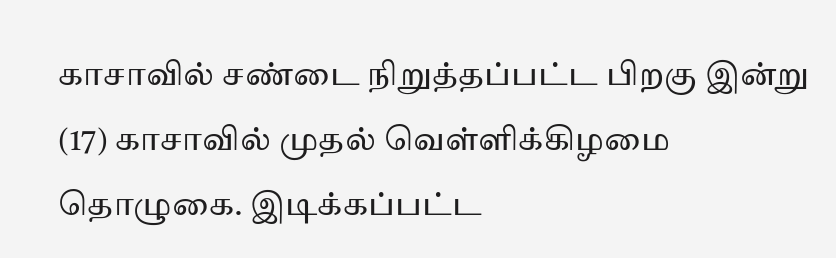காசாவில் சண்டை நிறுத்தப்பட்ட பிறகு இன்று (17) காசாவில் முதல் வெள்ளிக்கிழமை தொழுகை. இடிக்கப்பட்ட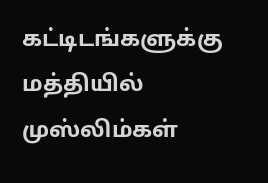கட்டிடங்களுக்கு மத்தியில் முஸ்லிம்கள்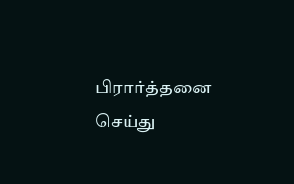பிரார்த்தனை செய்து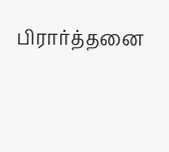பிரார்த்தனை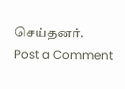செய்தனர்.
Post a Comment